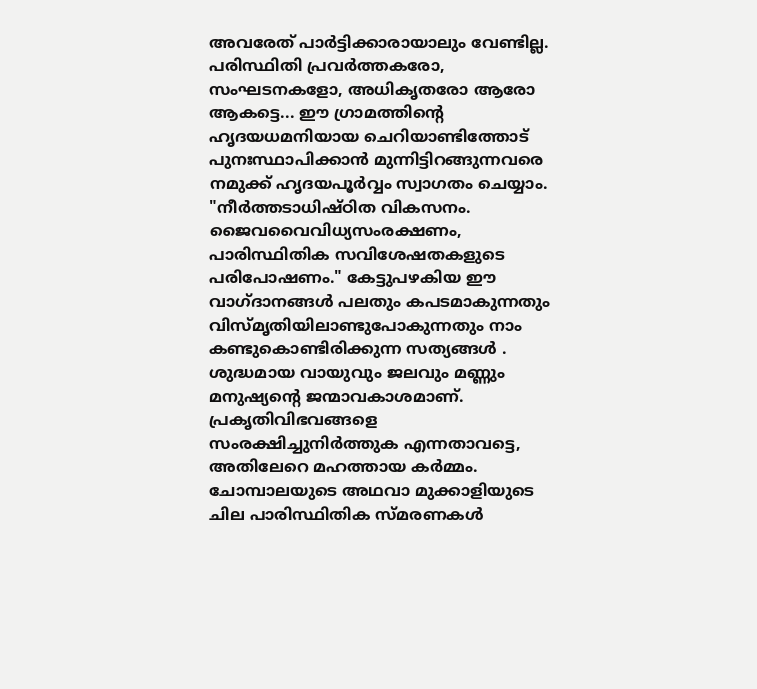അവരേത് പാർട്ടിക്കാരായാലും വേണ്ടില്ല. പരിസ്ഥിതി പ്രവർത്തകരോ, സംഘടനകളോ, അധികൃതരോ ആരോ ആകട്ടെ... ഈ ഗ്രാമത്തിന്റെ ഹൃദയധമനിയായ ചെറിയാണ്ടിത്തോട് പുനഃസ്ഥാപിക്കാൻ മുന്നിട്ടിറങ്ങുന്നവരെ നമുക്ക് ഹൃദയപൂർവ്വം സ്വാഗതം ചെയ്യാം.
"നീർത്തടാധിഷ്ഠിത വികസനം. ജൈവവൈവിധ്യസംരക്ഷണം, പാരിസ്ഥിതിക സവിശേഷതകളുടെ പരിപോഷണം." കേട്ടുപഴകിയ ഈ വാഗ്ദാനങ്ങൾ പലതും കപടമാകുന്നതും വിസ്മൃതിയിലാണ്ടുപോകുന്നതും നാം കണ്ടുകൊണ്ടിരിക്കുന്ന സത്യങ്ങൾ .
ശുദ്ധമായ വായുവും ജലവും മണ്ണും മനുഷ്യൻ്റെ ജന്മാവകാശമാണ്. പ്രകൃതിവിഭവങ്ങളെ സംരക്ഷിച്ചുനിർത്തുക എന്നതാവട്ടെ, അതിലേറെ മഹത്തായ കർമ്മം. ചോമ്പാലയുടെ അഥവാ മുക്കാളിയുടെ ചില പാരിസ്ഥിതിക സ്മരണകൾ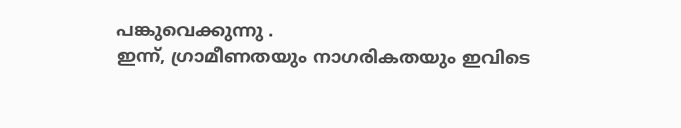പങ്കുവെക്കുന്നു .
ഇന്ന്, ഗ്രാമീണതയും നാഗരികതയും ഇവിടെ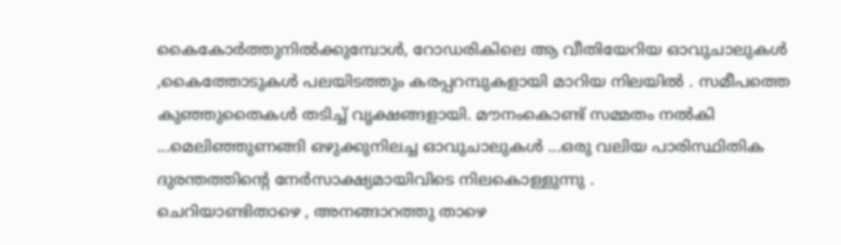കൈകോർത്തുനിൽക്കുമ്പോൾ, റോഡരികിലെ ആ വീതിയേറിയ ഓവുചാലുകൾ ,കൈത്തോടുകൾ പലയിടത്തും കരപ്പറമ്പുകളായി മാറിയ നിലയിൽ . സമീപത്തെ കുഞ്ഞുതൈകൾ തടിച്ച് വൃക്ഷങ്ങളായി. മൗനംകൊണ്ട് സമ്മതം നൽകി ...മെലിഞ്ഞുണങ്ങി ഒഴുക്കുനിലച്ച ഓവുചാലുകൾ ...ഒരു വലിയ പാരിസ്ഥിതിക ദുരന്തത്തിന്റെ നേർസാക്ഷ്യമായിവിടെ നിലകൊള്ളുന്നു .
ചെറിയാണ്ടിതാഴെ , അനങ്ങാറത്തു താഴെ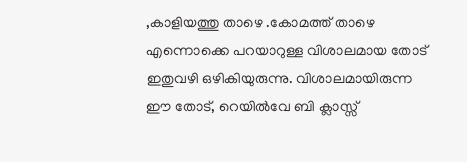,കാളിയത്തു താഴെ .കോമത്ത് താഴെ എന്നൊക്കെ പറയാറുള്ള വിശാലമായ തോട് ഇതുവഴി ഒഴികിയുരുന്നു. വിശാലമായിരുന്ന ഈ തോട്, റെയിൽവേ ബി ക്ലാസ്സ്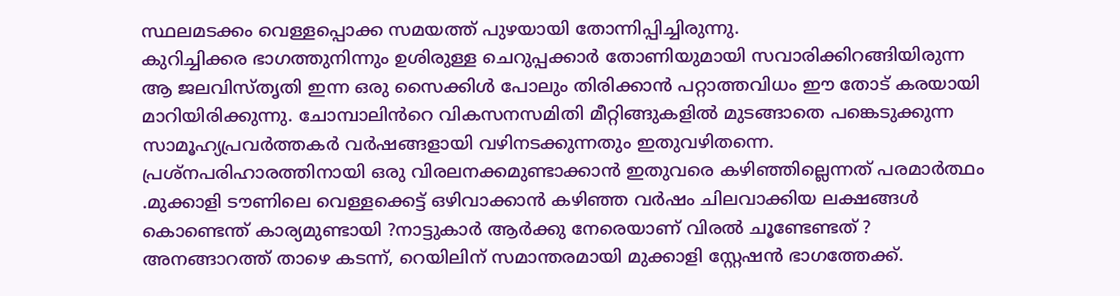സ്ഥലമടക്കം വെള്ളപ്പൊക്ക സമയത്ത് പുഴയായി തോന്നിപ്പിച്ചിരുന്നു.
കുറിച്ചിക്കര ഭാഗത്തുനിന്നും ഉശിരുള്ള ചെറുപ്പക്കാർ തോണിയുമായി സവാരിക്കിറങ്ങിയിരുന്ന ആ ജലവിസ്തൃതി ഇന്ന ഒരു സൈക്കിൾ പോലും തിരിക്കാൻ പറ്റാത്തവിധം ഈ തോട് കരയായി മാറിയിരിക്കുന്നു. ചോമ്പാലിൻറെ വികസനസമിതി മീറ്റിങ്ങുകളിൽ മുടങ്ങാതെ പങ്കെടുക്കുന്ന സാമൂഹ്യപ്രവർത്തകർ വർഷങ്ങളായി വഴിനടക്കുന്നതും ഇതുവഴിതന്നെ.
പ്രശ്നപരിഹാരത്തിനായി ഒരു വിരലനക്കമുണ്ടാക്കാൻ ഇതുവരെ കഴിഞ്ഞില്ലെന്നത് പരമാർത്ഥം .മുക്കാളി ടൗണിലെ വെള്ളക്കെട്ട് ഒഴിവാക്കാൻ കഴിഞ്ഞ വർഷം ചിലവാക്കിയ ലക്ഷങ്ങൾ കൊണ്ടെന്ത് കാര്യമുണ്ടായി ?നാട്ടുകാർ ആർക്കു നേരെയാണ് വിരൽ ചൂണ്ടേണ്ടത് ?
അനങ്ങാറത്ത് താഴെ കടന്ന്, റെയിലിന് സമാന്തരമായി മുക്കാളി സ്റ്റേഷൻ ഭാഗത്തേക്ക്.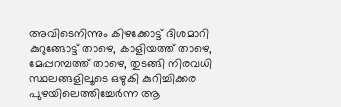അവിടെനിന്നും കിഴക്കോട്ട് ദിശമാറി കുറുങ്ങോട്ട് താഴെ, കാളിയത്ത് താഴെ, മേപ്പറമ്പത്ത് താഴെ, തുടങ്ങി നിരവധി സ്ഥലങ്ങളിലൂടെ ഒഴുകി കുറിച്ചിക്കര പുഴയിലെത്തിച്ചേർന്ന ആ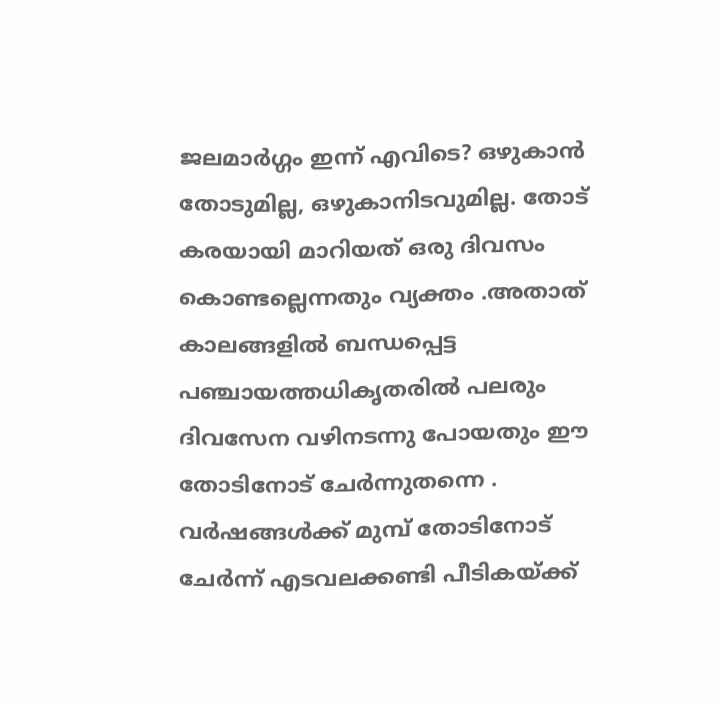ജലമാർഗ്ഗം ഇന്ന് എവിടെ? ഒഴുകാൻ തോടുമില്ല, ഒഴുകാനിടവുമില്ല. തോട് കരയായി മാറിയത് ഒരു ദിവസം കൊണ്ടല്ലെന്നതും വ്യക്തം .അതാത് കാലങ്ങളിൽ ബന്ധപ്പെട്ട പഞ്ചായത്തധികൃതരിൽ പലരും ദിവസേന വഴിനടന്നു പോയതും ഈ തോടിനോട് ചേർന്നുതന്നെ .
വർഷങ്ങൾക്ക് മുമ്പ് തോടിനോട് ചേർന്ന് എടവലക്കണ്ടി പീടികയ്ക്ക്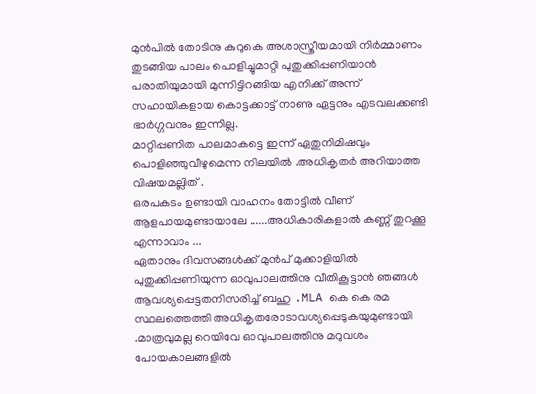മുൻപിൽ തോടിനു കുറുകെ അശാസ്ത്രീയമായി നിർമ്മാണം തുടങ്ങിയ പാലം പൊളിച്ചുമാറ്റി പുതുക്കിപ്പണിയാൻ പരാതിയുമായി മുന്നിട്ടിറങ്ങിയ എനിക്ക് അന്ന് സഹായികളായ കൊട്ടക്കാട്ട് നാണു ഏട്ടനും എടവലക്കണ്ടി ഭാർഗ്ഗവനും ഇന്നില്ല.
മാറ്റിപ്പണിത പാലമാകട്ടെ ഇന്ന് ഏതുനിമിഷവും പൊളിഞ്ഞുവീഴുമെന്ന നിലയിൽ .അധികൃതർ അറിയാത്ത വിഷയമല്ലിത് .
ഒരപകടം ഉണ്ടായി വാഹനം തോട്ടിൽ വീണ് ആളപായമുണ്ടായാലേ ......അധികാരികളാൽ കണ്ണ് തുറക്കൂ എന്നാവാം ...
ഏതാനും ദിവസങ്ങൾക്ക് മുൻപ് മുക്കാളിയിൽ പുതുക്കിപ്പണിയുന്ന ഓവുപാലത്തിനു വീതികൂട്ടാൻ ഞങ്ങൾ ആവശ്യപ്പെട്ടതനിസരിച്ച് ബഹു .MLA കെ കെ രമ സ്ഥലത്തെത്തി അധികൃതരോടാവശ്യപ്പെടുകയുമുണ്ടായി .മാത്രവുമല്ല റെയിവേ ഓവുപാലത്തിനു മറുവശം പോയകാലങ്ങളിൽ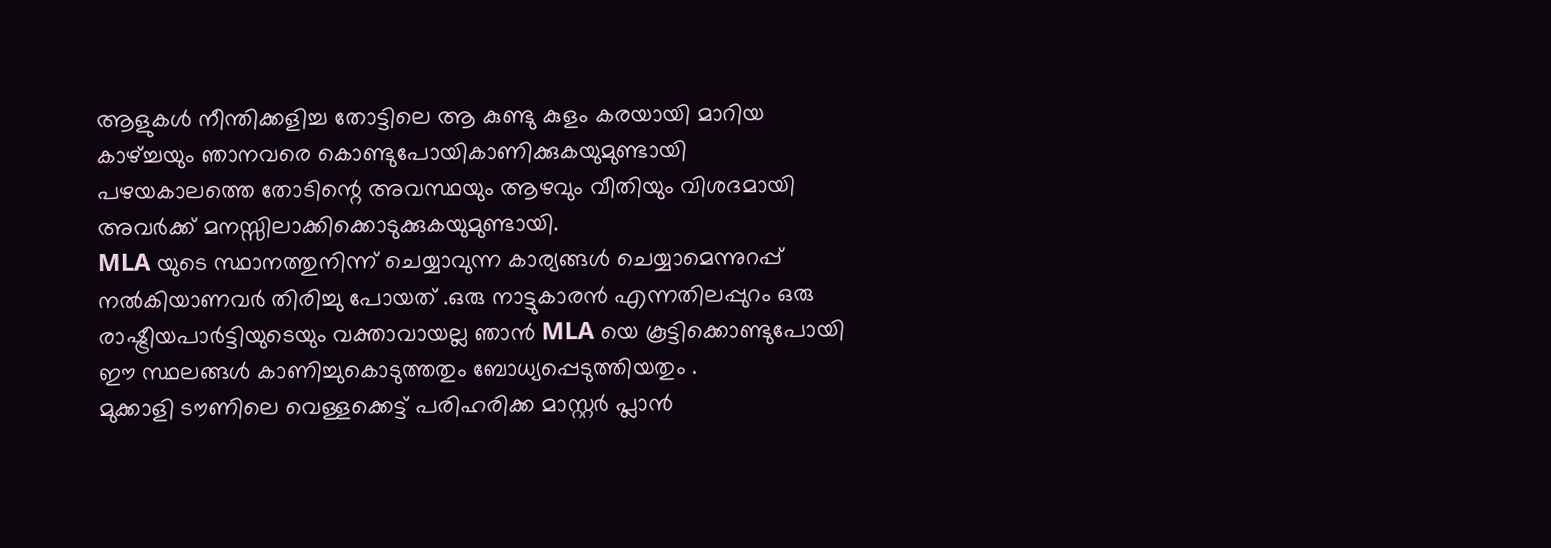ആളുകൾ നീന്തിക്കളിച്ച തോട്ടിലെ ആ കുണ്ടു കുളം കരയായി മാറിയ കാഴ്ച്ചയും ഞാനവരെ കൊണ്ടുപോയികാണിക്കുകയുമുണ്ടായി പഴയകാലത്തെ തോടിന്റെ അവസ്ഥയും ആഴവും വീതിയും വിശദമായി അവർക്ക് മനസ്സിലാക്കിക്കൊടുക്കുകയുമുണ്ടായി.
MLA യുടെ സ്ഥാനത്തുനിന്ന് ചെയ്യാവുന്ന കാര്യങ്ങൾ ചെയ്യാമെന്നുറപ്പ് നൽകിയാണവർ തിരിച്ചു പോയത് .ഒരു നാട്ടുകാരൻ എന്നതിലപ്പുറം ഒരു രാഷ്ട്രീയപാർട്ടിയുടെയും വക്താവായല്ല ഞാൻ MLA യെ കൂട്ടിക്കൊണ്ടുപോയി ഈ സ്ഥലങ്ങൾ കാണിച്ചുകൊടുത്തതും ബോധ്യപ്പെടുത്തിയതും .
മുക്കാളി ടൗണിലെ വെള്ളക്കെട്ട് പരിഹരിക്ക മാസ്റ്റർ പ്ലാൻ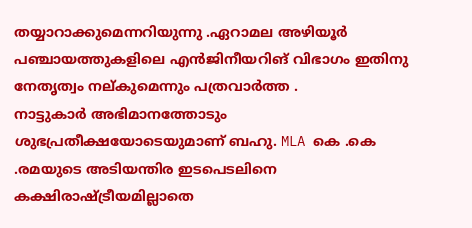തയ്യാറാക്കുമെന്നറിയുന്നു .ഏറാമല അഴിയൂർ പഞ്ചായത്തുകളിലെ എൻജിനീയറിങ് വിഭാഗം ഇതിനു നേതൃത്വം നല്കുമെന്നും പത്രവാർത്ത .
നാട്ടുകാർ അഭിമാനത്തോടും ശുഭപ്രതീക്ഷയോടെയുമാണ് ബഹു. MLA കെ .കെ .രമയുടെ അടിയന്തിര ഇടപെടലിനെ കക്ഷിരാഷ്ട്രീയമില്ലാതെ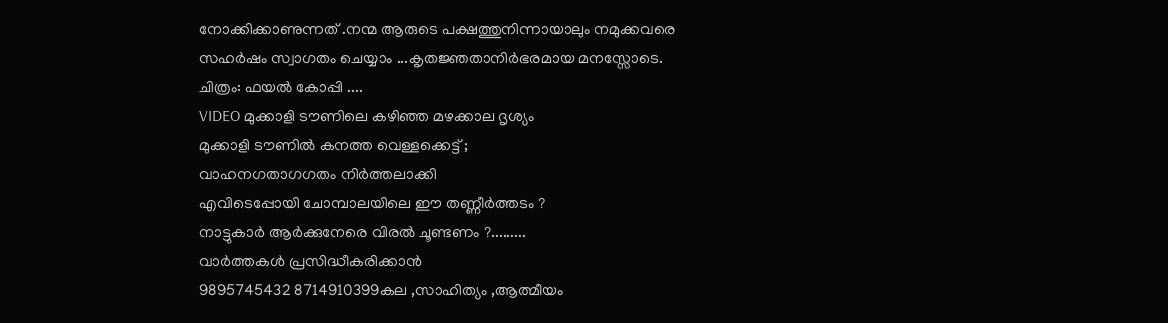നോക്കിക്കാണുന്നത് .നന്മ ആരുടെ പക്ഷത്തുനിന്നായാലും നമുക്കവരെ സഹർഷം സ്വാഗതം ചെയ്യാം ...കൃതജ്ഞതാനിർഭരമായ മനസ്സോടെ.
ചിത്രം: ഫയൽ കോപ്പി ....
VIDEO മുക്കാളി ടൗണിലെ കഴിഞ്ഞ മഴക്കാല ദൃശ്യം
മുക്കാളി ടൗണിൽ കനത്ത വെള്ളക്കെട്ട് ;
വാഹനഗതാഗഗതം നിർത്തലാക്കി
എവിടെപ്പോയി ചോമ്പാലയിലെ ഈ തണ്ണീർത്തടം ?
നാട്ടുകാർ ആർക്കുനേരെ വിരൽ ചൂണ്ടണം ?.........
വാർത്തകൾ പ്രസിദ്ധീകരിക്കാൻ
9895745432 8714910399കല ,സാഹിത്യം ,ആത്മീയം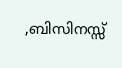,ബിസിനസ്സ്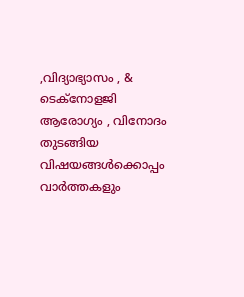,വിദ്യാഭ്യാസം , & ടെക്നോളജി ആരോഗ്യം , വിനോദം തുടങ്ങിയ വിഷയങ്ങൾക്കൊപ്പം വാർത്തകളും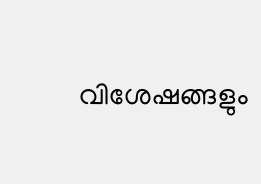വിശേഷങ്ങളും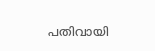പതിവായി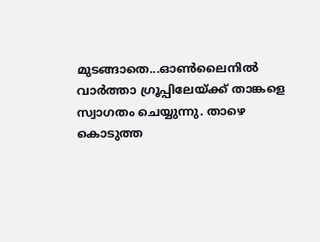മുടങ്ങാതെ...ഓൺലൈനിൽ വാർത്താ ഗ്രൂപ്പിലേയ്ക്ക് താങ്കളെ സ്വാഗതം ചെയ്യുന്നു. താഴെ കൊടുത്ത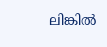ലിങ്കിൽ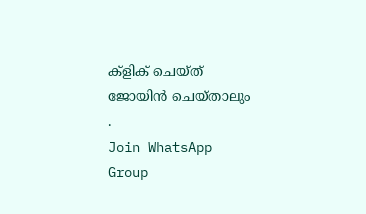ക്ളിക് ചെയ്ത് ജോയിൻ ചെയ്താലും .
Join WhatsApp Group